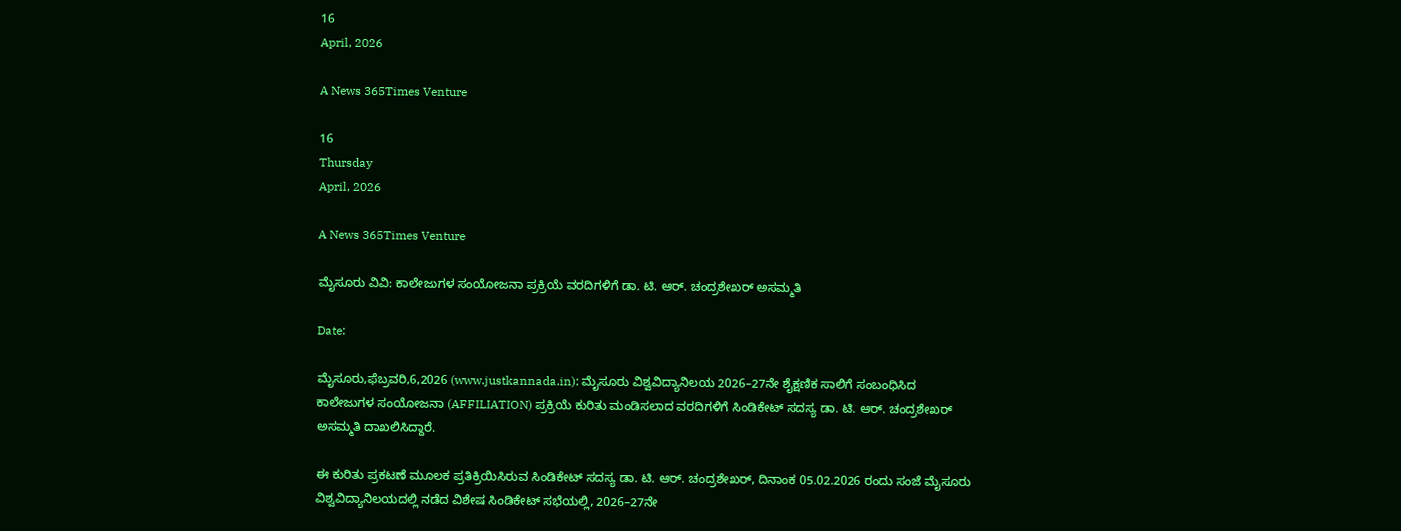16
April, 2026

A News 365Times Venture

16
Thursday
April, 2026

A News 365Times Venture

ಮೈಸೂರು ವಿವಿ: ಕಾಲೇಜುಗಳ ಸಂಯೋಜನಾ ಪ್ರಕ್ರಿಯೆ ವರದಿಗಳಿಗೆ ಡಾ. ಟಿ. ಆರ್. ಚಂದ್ರಶೇಖರ್ ಅಸಮ್ಮತಿ

Date:

ಮೈಸೂರು,ಫೆಬ್ರವರಿ,6,2026 (www.justkannada.in): ಮೈಸೂರು ವಿಶ್ವವಿದ್ಯಾನಿಲಯ 2026–27ನೇ ಶೈಕ್ಷಣಿಕ ಸಾಲಿಗೆ ಸಂಬಂಧಿಸಿದ ಕಾಲೇಜುಗಳ ಸಂಯೋಜನಾ (AFFILIATION) ಪ್ರಕ್ರಿಯೆ ಕುರಿತು ಮಂಡಿಸಲಾದ ವರದಿಗಳಿಗೆ ಸಿಂಡಿಕೇಟ್ ಸದಸ್ಯ ಡಾ. ಟಿ. ಆರ್. ಚಂದ್ರಶೇಖರ್ ಅಸಮ್ಮತಿ ದಾಖಲಿಸಿದ್ದಾರೆ.

ಈ ಕುರಿತು ಪ್ರಕಟಣೆ ಮೂಲಕ ಪ್ರತಿಕ್ರಿಯಿಸಿರುವ ಸಿಂಡಿಕೇಟ್ ಸದಸ್ಯ ಡಾ. ಟಿ. ಆರ್. ಚಂದ್ರಶೇಖರ್, ದಿನಾಂಕ 05.02.2026 ರಂದು ಸಂಜೆ ಮೈಸೂರು ವಿಶ್ವವಿದ್ಯಾನಿಲಯದಲ್ಲಿ ನಡೆದ ವಿಶೇಷ ಸಿಂಡಿಕೇಟ್ ಸಭೆಯಲ್ಲಿ, 2026–27ನೇ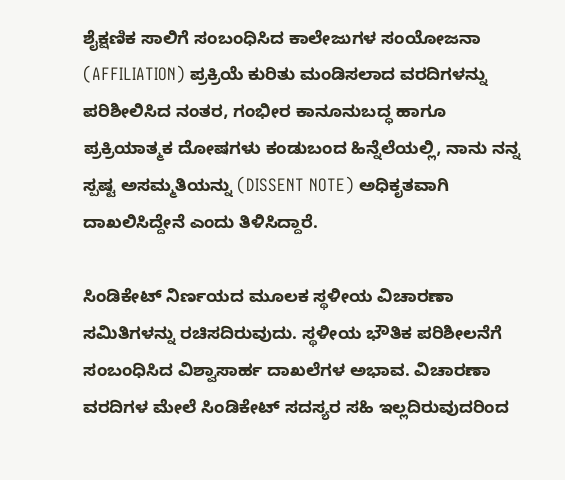ಶೈಕ್ಷಣಿಕ ಸಾಲಿಗೆ ಸಂಬಂಧಿಸಿದ ಕಾಲೇಜುಗಳ ಸಂಯೋಜನಾ (AFFILIATION) ಪ್ರಕ್ರಿಯೆ ಕುರಿತು ಮಂಡಿಸಲಾದ ವರದಿಗಳನ್ನು ಪರಿಶೀಲಿಸಿದ ನಂತರ, ಗಂಭೀರ ಕಾನೂನುಬದ್ಧ ಹಾಗೂ ಪ್ರಕ್ರಿಯಾತ್ಮಕ ದೋಷಗಳು ಕಂಡುಬಂದ ಹಿನ್ನೆಲೆಯಲ್ಲಿ, ನಾನು ನನ್ನ ಸ್ಪಷ್ಟ ಅಸಮ್ಮತಿಯನ್ನು (DISSENT NOTE) ಅಧಿಕೃತವಾಗಿ ದಾಖಲಿಸಿದ್ದೇನೆ ಎಂದು ತಿಳಿಸಿದ್ದಾರೆ.

ಸಿಂಡಿಕೇಟ್ ನಿರ್ಣಯದ ಮೂಲಕ ಸ್ಥಳೀಯ ವಿಚಾರಣಾ ಸಮಿತಿಗಳನ್ನು ರಚಿಸದಿರುವುದು. ಸ್ಥಳೀಯ ಭೌತಿಕ ಪರಿಶೀಲನೆಗೆ ಸಂಬಂಧಿಸಿದ ವಿಶ್ವಾಸಾರ್ಹ ದಾಖಲೆಗಳ ಅಭಾವ. ವಿಚಾರಣಾ ವರದಿಗಳ ಮೇಲೆ ಸಿಂಡಿಕೇಟ್ ಸದಸ್ಯರ ಸಹಿ ಇಲ್ಲದಿರುವುದರಿಂದ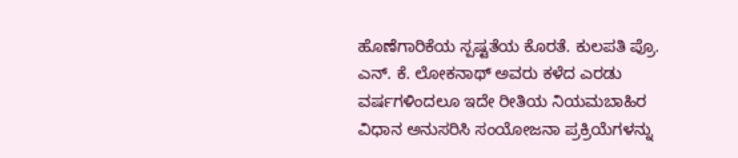ಹೊಣೆಗಾರಿಕೆಯ ಸ್ಪಷ್ಟತೆಯ ಕೊರತೆ. ಕುಲಪತಿ ಪ್ರೊ. ಎನ್. ಕೆ. ಲೋಕನಾಥ್ ಅವರು ಕಳೆದ ಎರಡು ವರ್ಷಗಳಿಂದಲೂ ಇದೇ ರೀತಿಯ ನಿಯಮಬಾಹಿರ ವಿಧಾನ ಅನುಸರಿಸಿ ಸಂಯೋಜನಾ ಪ್ರಕ್ರಿಯೆಗಳನ್ನು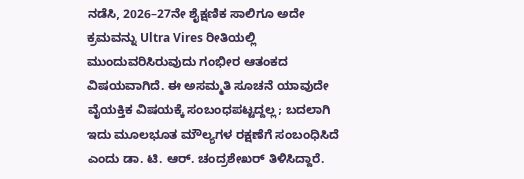ನಡೆಸಿ, 2026–27ನೇ ಶೈಕ್ಷಣಿಕ ಸಾಲಿಗೂ ಅದೇ ಕ್ರಮವನ್ನು Ultra Vires ರೀತಿಯಲ್ಲಿ ಮುಂದುವರಿಸಿರುವುದು ಗಂಭೀರ ಆತಂಕದ ವಿಷಯವಾಗಿದೆ. ಈ ಅಸಮ್ಮತಿ ಸೂಚನೆ ಯಾವುದೇ ವೈಯಕ್ತಿಕ ವಿಷಯಕ್ಕೆ ಸಂಬಂಧಪಟ್ಟದ್ದಲ್ಲ; ಬದಲಾಗಿ ಇದು ಮೂಲಭೂತ ಮೌಲ್ಯಗಳ ರಕ್ಷಣೆಗೆ ಸಂಬಂಧಿಸಿದೆ ಎಂದು ಡಾ. ಟಿ. ಆರ್. ಚಂದ್ರಶೇಖರ್ ತಿಳಿಸಿದ್ದಾರೆ.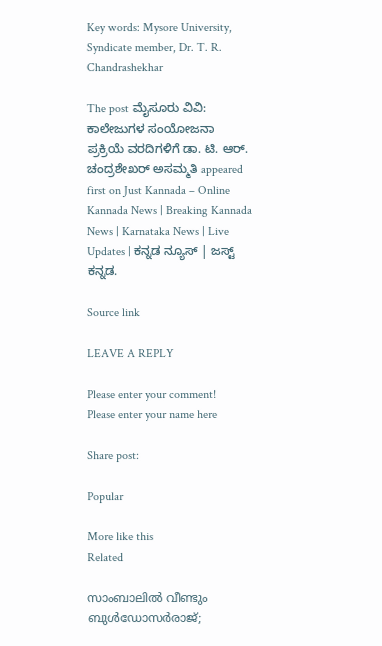Key words: Mysore University, Syndicate member, Dr. T. R. Chandrashekhar

The post ಮೈಸೂರು ವಿವಿ: ಕಾಲೇಜುಗಳ ಸಂಯೋಜನಾ ಪ್ರಕ್ರಿಯೆ ವರದಿಗಳಿಗೆ ಡಾ. ಟಿ. ಆರ್. ಚಂದ್ರಶೇಖರ್ ಅಸಮ್ಮತಿ appeared first on Just Kannada – Online Kannada News | Breaking Kannada News | Karnataka News | Live Updates | ಕನ್ನಡ ನ್ಯೂಸ್ | ಜಸ್ಟ್ ಕನ್ನಡ.

Source link

LEAVE A REPLY

Please enter your comment!
Please enter your name here

Share post:

Popular

More like this
Related

സാംബാലില്‍ വീണ്ടും ബുള്‍ഡോസര്‍രാജ്;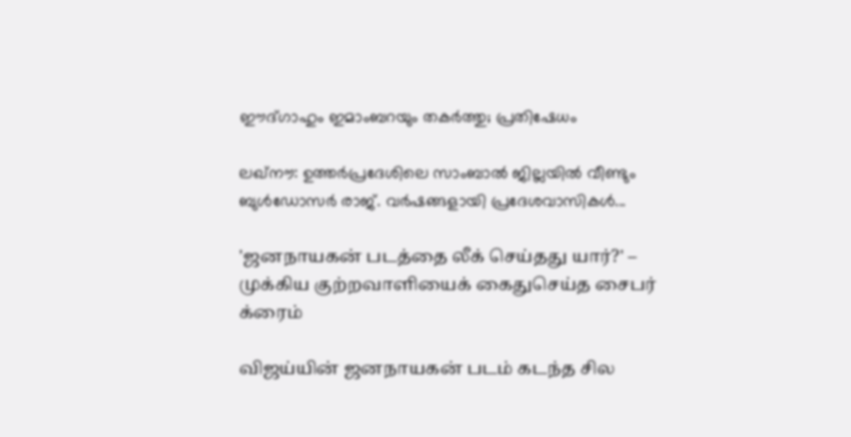ഈദ്ഗാഹും ഇമാംബറയും തകര്‍ത്തു; പ്രതിഷേധം

ലഖ്നൗ: ഉത്തര്‍പ്രദേശിലെ സാംബാല്‍ ജില്ലയില്‍ വീണ്ടും ബുള്‍ഡോസര്‍ രാജ്. വര്‍ഷങ്ങളായി പ്രദേശവാസികള്‍...

'ஜனநாயகன் படத்தை லீக் செய்தது யார்?' – முக்கிய குற்றவாளியைக் கைதுசெய்த சைபர் க்ரைம்

விஜய்யின் ஜனநாயகன் படம் கடந்த சில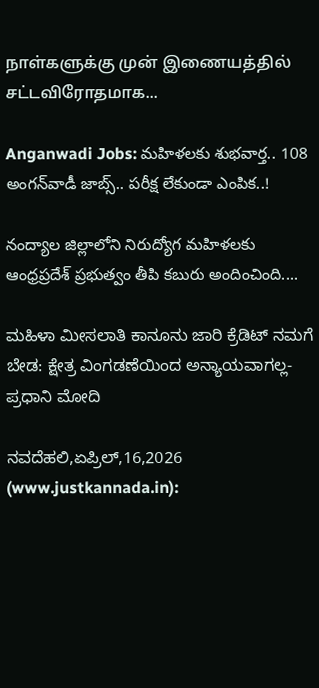நாள்களுக்கு முன் இணையத்தில் சட்டவிரோதமாக...

Anganwadi Jobs: మహిళలకు శుభవార్త.. 108 అంగన్‌వాడీ జాబ్స్.. పరీక్ష లేకుండా ఎంపిక..!

నంద్యాల జిల్లాలోని నిరుద్యోగ మహిళలకు ఆంధ్రప్రదేశ్ ప్రభుత్వం తీపి కబురు అందించింది....

ಮಹಿಳಾ ಮೀಸಲಾತಿ ಕಾನೂನು ಜಾರಿ ಕ್ರೆಡಿಟ್ ನಮಗೆ ಬೇಡ: ಕ್ಷೇತ್ರ ವಿಂಗಡಣೆಯಿಂದ ಅನ್ಯಾಯವಾಗಲ್ಲ- ಪ್ರಧಾನಿ ಮೋದಿ

ನವದೆಹಲಿ,ಏಪ್ರಿಲ್,16,2026 (www.justkannada.in):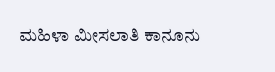ಮಹಿಳಾ ಮೀಸಲಾತಿ ಕಾನೂನು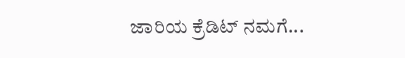ಜಾರಿಯ ಕ್ರೆಡಿಟ್ ನಮಗೆ...